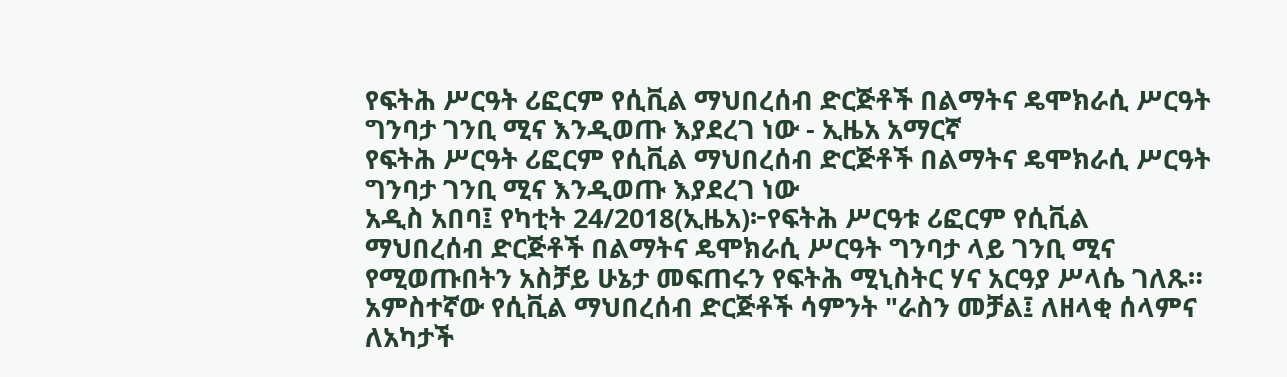የፍትሕ ሥርዓት ሪፎርም የሲቪል ማህበረሰብ ድርጅቶች በልማትና ዴሞክራሲ ሥርዓት ግንባታ ገንቢ ሚና እንዲወጡ እያደረገ ነው - ኢዜአ አማርኛ
የፍትሕ ሥርዓት ሪፎርም የሲቪል ማህበረሰብ ድርጅቶች በልማትና ዴሞክራሲ ሥርዓት ግንባታ ገንቢ ሚና እንዲወጡ እያደረገ ነው
አዲስ አበባ፤ የካቲት 24/2018(ኢዜአ)፦የፍትሕ ሥርዓቱ ሪፎርም የሲቪል ማህበረሰብ ድርጅቶች በልማትና ዴሞክራሲ ሥርዓት ግንባታ ላይ ገንቢ ሚና የሚወጡበትን አስቻይ ሁኔታ መፍጠሩን የፍትሕ ሚኒስትር ሃና አርዓያ ሥላሴ ገለጹ።
አምስተኛው የሲቪል ማህበረሰብ ድርጅቶች ሳምንት "ራስን መቻል፤ ለዘላቂ ሰላምና ለአካታች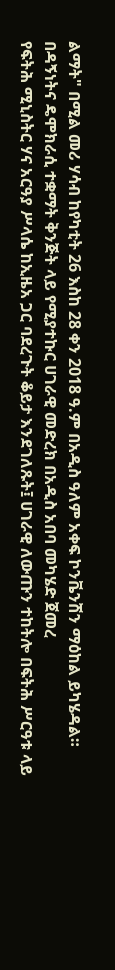ልማት" በሚል መሪ ሃሳብ ከየካቲት 26 እስከ 28 ቀን 2018 ዓ.ም በአዲስ ዓለም አቀፍ ኮንቬንሽን ማዕከል ይካሄዳል።
በዳኝነትና ዴሞክራሲ ተቋማት ቅንጅት ላይ የሚያተኩር ሀገራዊ መድረክ በአዲስ አበባ መካሄድ ጀመረ
የፍትሕ ሚኒስትር ሃና አርዓያ ሥላሴ ከኢዜአ ጋር ባደረጉት ቆይታ እንደገለጹት፤ ሀገራዊ ለውጡን ተከትሎ በፍትሕ ሥርዓቱ ላይ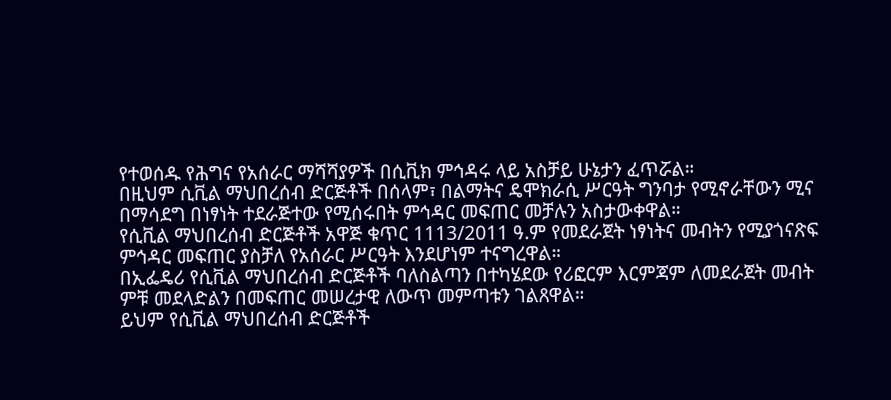የተወሰዱ የሕግና የአሰራር ማሻሻያዎች በሲቪክ ምኅዳሩ ላይ አስቻይ ሁኔታን ፈጥሯል።
በዚህም ሲቪል ማህበረሰብ ድርጅቶች በሰላም፣ በልማትና ዴሞክራሲ ሥርዓት ግንባታ የሚኖራቸውን ሚና በማሳደግ በነፃነት ተደራጅተው የሚሰሩበት ምኅዳር መፍጠር መቻሉን አስታውቀዋል።
የሲቪል ማህበረሰብ ድርጅቶች አዋጅ ቁጥር 1113/2011 ዓ.ም የመደራጀት ነፃነትና መብትን የሚያጎናጽፍ ምኅዳር መፍጠር ያስቻለ የአሰራር ሥርዓት እንደሆነም ተናግረዋል።
በኢፌዴሪ የሲቪል ማህበረሰብ ድርጅቶች ባለስልጣን በተካሄደው የሪፎርም እርምጃም ለመደራጀት መብት ምቹ መደላድልን በመፍጠር መሠረታዊ ለውጥ መምጣቱን ገልጸዋል።
ይህም የሲቪል ማህበረሰብ ድርጅቶች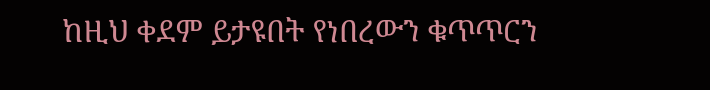ከዚህ ቀደም ይታዩበት የነበረውን ቁጥጥርን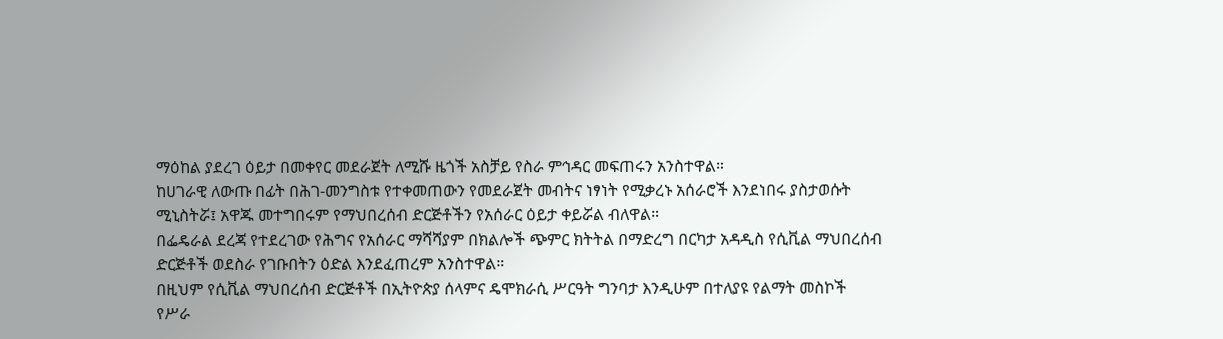ማዕከል ያደረገ ዕይታ በመቀየር መደራጀት ለሚሹ ዜጎች አስቻይ የስራ ምኅዳር መፍጠሩን አንስተዋል።
ከሀገራዊ ለውጡ በፊት በሕገ-መንግስቱ የተቀመጠውን የመደራጀት መብትና ነፃነት የሚቃረኑ አሰራሮች እንደነበሩ ያስታወሱት ሚኒስትሯ፤ አዋጁ መተግበሩም የማህበረሰብ ድርጅቶችን የአሰራር ዕይታ ቀይሯል ብለዋል።
በፌዴራል ደረጃ የተደረገው የሕግና የአሰራር ማሻሻያም በክልሎች ጭምር ክትትል በማድረግ በርካታ አዳዲስ የሲቪል ማህበረሰብ ድርጅቶች ወደስራ የገቡበትን ዕድል እንደፈጠረም አንስተዋል።
በዚህም የሲቪል ማህበረሰብ ድርጅቶች በኢትዮጵያ ሰላምና ዴሞክራሲ ሥርዓት ግንባታ እንዲሁም በተለያዩ የልማት መስኮች የሥራ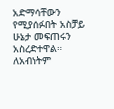አድማሳቸውን የሚያሰፉበት አስቻይ ሁኔታ መፍጠሩን አስረድተዋል።
ለአብነትም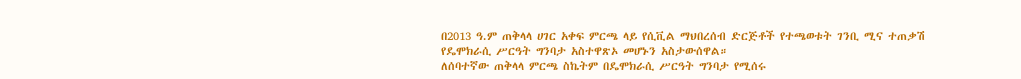በ2013 ዓ.ም ጠቅላላ ሀገር አቀፍ ምርጫ ላይ የሲቪል ማህበረሰብ ድርጅቶች የተጫወቱት ገንቢ ሚና ተጠቃሽ የዴሞክራሲ ሥርዓት ግንባታ አስተዋጽኦ መሆኑን አስታውሰዋል።
ለሰባተኛው ጠቅላላ ምርጫ ስኬትም በዴሞክራሲ ሥርዓት ግንባታ የሚሰሩ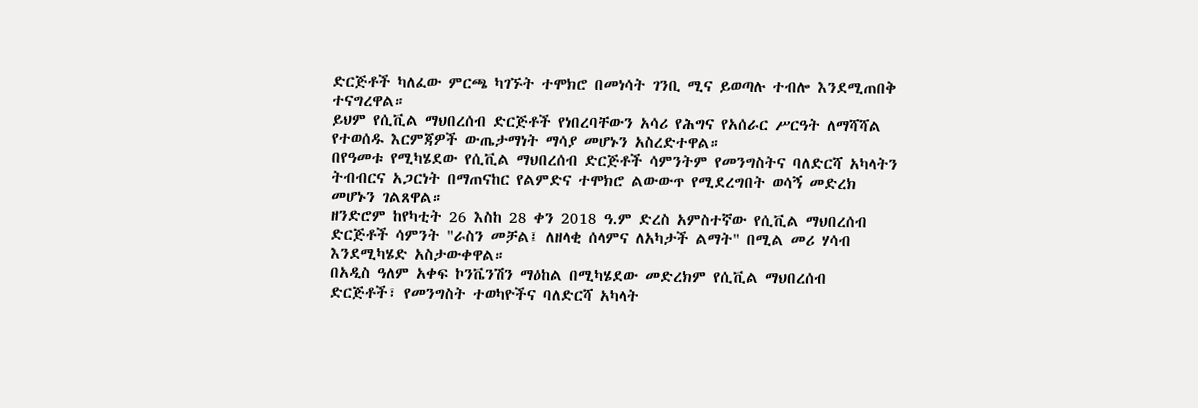ድርጅቶች ካለፈው ምርጫ ካገኙት ተሞክሮ በመነሳት ገንቢ ሚና ይወጣሉ ተብሎ እንደሚጠበቅ ተናግረዋል።
ይህም የሲቪል ማህበረሰብ ድርጅቶች የነበረባቸውን አሳሪ የሕግና የአሰራር ሥርዓት ለማሻሻል የተወሰዱ እርምጃዎች ውጤታማነት ማሳያ መሆኑን አስረድተዋል።
በየዓመቱ የሚካሄደው የሲቪል ማህበረሰብ ድርጅቶች ሳምንትም የመንግስትና ባለድርሻ አካላትን ትብብርና አጋርነት በማጠናከር የልምድና ተሞክሮ ልውውጥ የሚደረግበት ወሳኝ መድረክ መሆኑን ገልጸዋል።
ዘንድሮም ከየካቲት 26 እስከ 28 ቀን 2018 ዓ.ም ድረስ አምስተኛው የሲቪል ማህበረሰብ ድርጅቶች ሳምንት "ራስን መቻል፤ ለዘላቂ ሰላምና ለአካታች ልማት" በሚል መሪ ሃሳብ እንደሚካሄድ አስታውቀዋል።
በአዲስ ዓለም አቀፍ ኮንቬንሽን ማዕከል በሚካሄደው መድረክም የሲቪል ማህበረሰብ ድርጅቶች፣ የመንግስት ተወካዮችና ባለድርሻ አካላት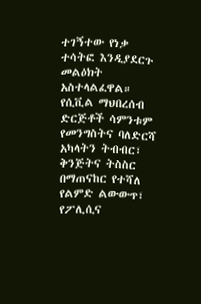ተገኝተው የነቃ ተሳትፎ እንዲያደርጉ መልዕክት አስተላልፈዋል።
የሲቪል ማህበረሰብ ድርጅቶች ሳምንቱም የመንግስትና ባለድርሻ አካላትን ትብብር፣ ቅንጅትና ትስስር በማጠናከር የተሻለ የልምድ ልውውጥ፣ የፖሊሲና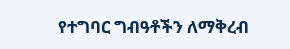የተግባር ግብዓቶችን ለማቅረብ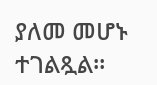ያለመ መሆኑ ተገልጿል።